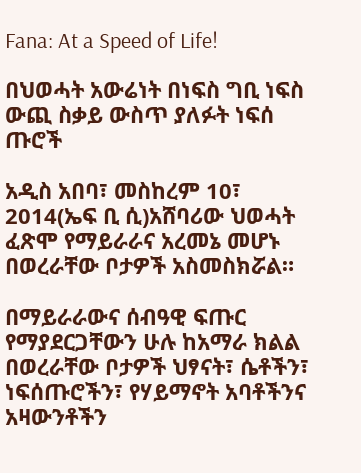Fana: At a Speed of Life!

በህወሓት አውሬነት በነፍስ ግቢ ነፍስ ውጪ ስቃይ ውስጥ ያለፉት ነፍሰ ጡሮች

አዲስ አበባ፣ መስከረም 10፣ 2014(ኤፍ ቢ ሲ)አሸባሪው ህወሓት ፈጽሞ የማይራራና አረመኔ መሆኑ በወረራቸው ቦታዎች አስመስክሯል።

በማይራራውና ሰብዓዊ ፍጡር የማያደርጋቸውን ሁሉ ከአማራ ክልል በወረራቸው ቦታዎች ህፃናት፣ ሴቶችን፣ ነፍሰጡሮችን፣ የሃይማኖት አባቶችንና አዛውንቶችን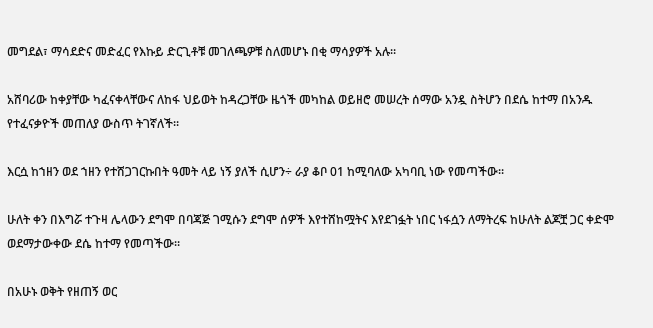መግደል፣ ማሳደድና መድፈር የእኩይ ድርጊቶቹ መገለጫዎቹ ስለመሆኑ በቂ ማሳያዎች አሉ።

አሸባሪው ከቀያቸው ካፈናቀላቸውና ለከፋ ህይወት ከዳረጋቸው ዜጎች መካከል ወይዘሮ መሠረት ሰማው አንዷ ስትሆን በደሴ ከተማ በአንዱ የተፈናቃዮች መጠለያ ውስጥ ትገኛለች።

እርሷ ከኀዘን ወደ ኀዘን የተሸጋገርኩበት ዓመት ላይ ነኝ ያለች ሲሆን÷ ራያ ቆቦ 01 ከሚባለው አካባቢ ነው የመጣችው።

ሁለት ቀን በእግሯ ተጉዛ ሌላውን ደግሞ በባጃጅ ገሚሱን ደግሞ ሰዎች እየተሸከሟትና እየደገፏት ነበር ነፋሷን ለማትረፍ ከሁለት ልጆቿ ጋር ቀድሞ ወደማታውቀው ደሴ ከተማ የመጣችው።

በአሁኑ ወቅት የዘጠኝ ወር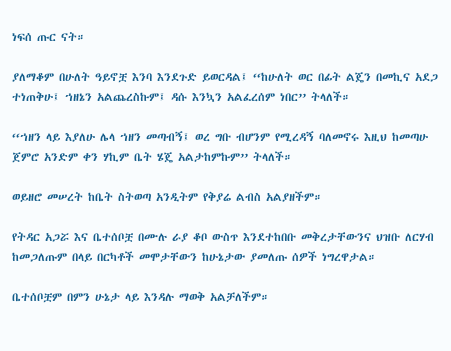ነፍሰ ጡር ናት።

ያለማቆም በሁለት ዓይኖቿ እንባ እንደጉድ ይወርዳል፤ ‘‘ከሁለት ወር በፊት ልጄን በመኪና አደጋ ተነጠቅሁ፤ ኀዘኔን አልጨረስኩም፤ ዳሱ እንኳን አልፈረሰም ነበር’’ ትላለች።

‘‘ኀዘን ላይ እያለሁ ሌላ ኀዘን መጣብኝ፤ ወረ ግቡ ብሆንም የሚረዳኝ ባለመኖሩ እዚህ ከመጣሁ ጀምሮ አንድም ቀን ሃኪም ቤት ሄጄ አልታከምኩም’’ ትላለች።

ወይዘሮ መሠረት ከቤት ስትወጣ አንዲትም የቅያሬ ልብስ አልያዘችም።

የትዳር አጋሯ እና ቤተሰቦቿ በሙሉ ራያ ቆቦ ውስጥ እንደተከበቡ መቅረታቸውንና ህዝቡ ለርሃብ ከመጋለጡም በላይ በርካቶች መሞታቸውን ከሁኔታው ያመለጡ ሰዎች ነግረዋታል።

ቤተሰቦቿም በምን ሁኔታ ላይ እንዳሉ ማወቅ አልቻለችም።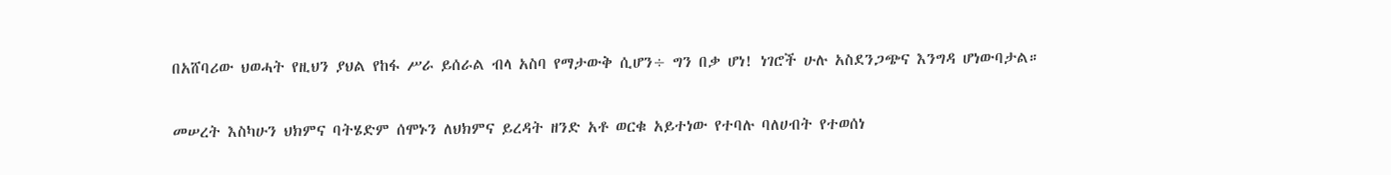በአሸባሪው ህወሓት የዚህን ያህል የከፋ ሥራ ይሰራል ብላ አስባ የማታውቅ ሲሆን÷ ግን በቃ ሆነ! ነገሮች ሁሉ አስደንጋጭና እንግዳ ሆነውባታል።

መሠረት እስካሁን ህክምና ባትሄድም ሰሞኑን ለህክምና ይረዳት ዘንድ አቶ ወርቁ አይተነው የተባሉ ባለሀብት የተወሰነ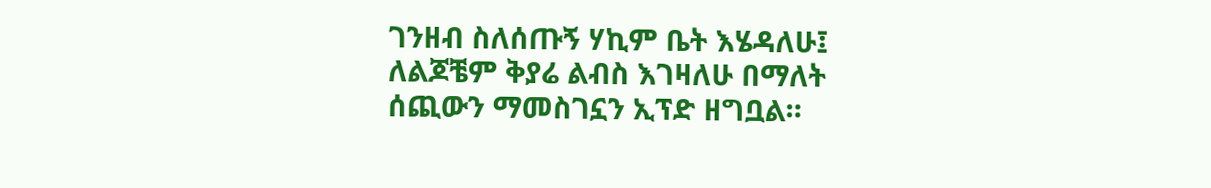ገንዘብ ስለሰጡኝ ሃኪም ቤት እሄዳለሁ፤ ለልጆቼም ቅያሬ ልብስ እገዛለሁ በማለት ሰጪውን ማመስገኗን ኢፕድ ዘግቧል።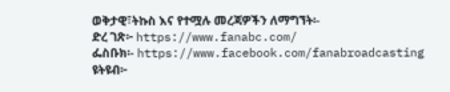ወቅታዊ፣ትኩስ እና የተሟሉ መረጃዎችን ለማግኘት፡-
ድረ ገጽ፦ https://www.fanabc.com/
ፌስቡክ፡- https://www.facebook.com/fanabroadcasting
ዩትዩብ፦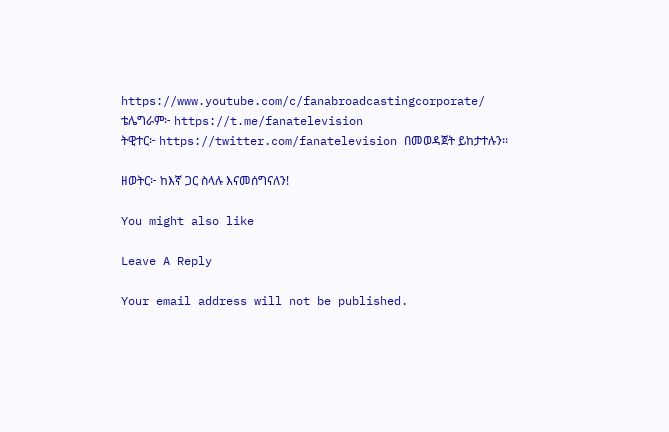https://www.youtube.com/c/fanabroadcastingcorporate/
ቴሌግራም፦ https://t.me/fanatelevision
ትዊተር፦ https://twitter.com/fanatelevision በመወዳጀት ይከታተሉን፡፡

ዘወትር፦ ከእኛ ጋር ስላሉ እናመሰግናለን!

You might also like

Leave A Reply

Your email address will not be published.